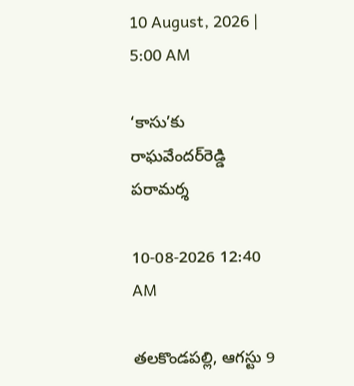10 August, 2026 | 5:00 AM

‘కాసు’కు రాఘవేందర్‌రెడ్డి పరామర్శ

10-08-2026 12:40 AM

తలకొండపల్లి, ఆగస్టు 9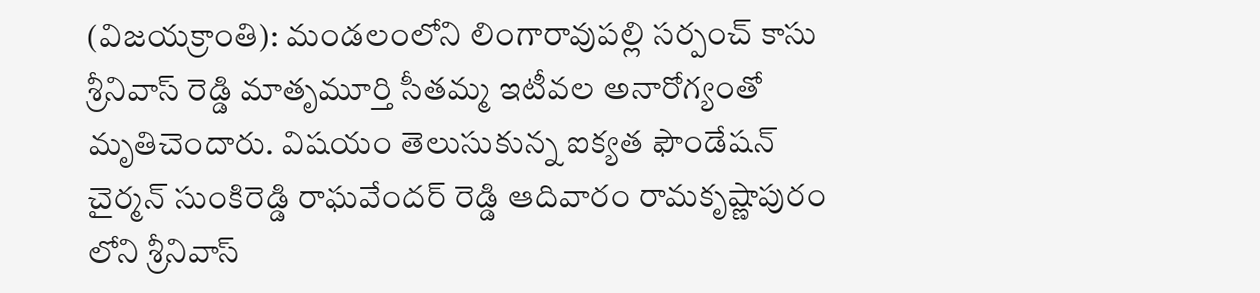(విజయక్రాంతి): మండలంలోని లింగారావుపల్లి సర్పంచ్ కాసు శ్రీనివాస్ రెడ్డి మాతృమూర్తి సీతమ్మ ఇటీవల అనారోగ్యంతో మృతిచెందారు. విషయం తెలుసుకున్న ఐక్యత ఫౌండేషన్ చైర్మన్ సుంకిరెడ్డి రాఘవేందర్ రెడ్డి ఆదివారం రామకృష్ణాపురం లోని శ్రీనివాస్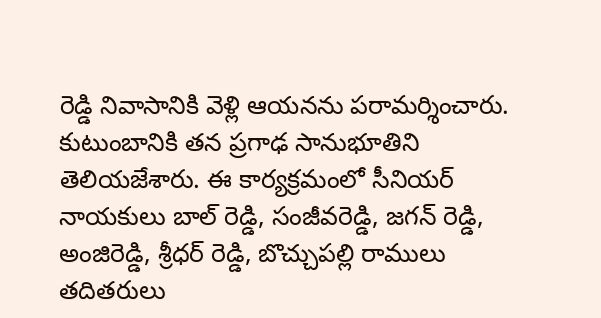రెడ్డి నివాసానికి వెళ్లి ఆయనను పరామర్శించారు. కుటుంబానికి తన ప్రగాఢ సానుభూతిని తెలియజేశారు. ఈ కార్యక్రమంలో సీనియర్ నాయకులు బాల్ రెడ్డి, సంజీవరెడ్డి, జగన్ రెడ్డి, అంజిరెడ్డి, శ్రీధర్ రెడ్డి, బొచ్చుపల్లి రాములు తదితరులు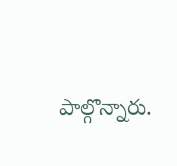పాల్గొన్నారు.